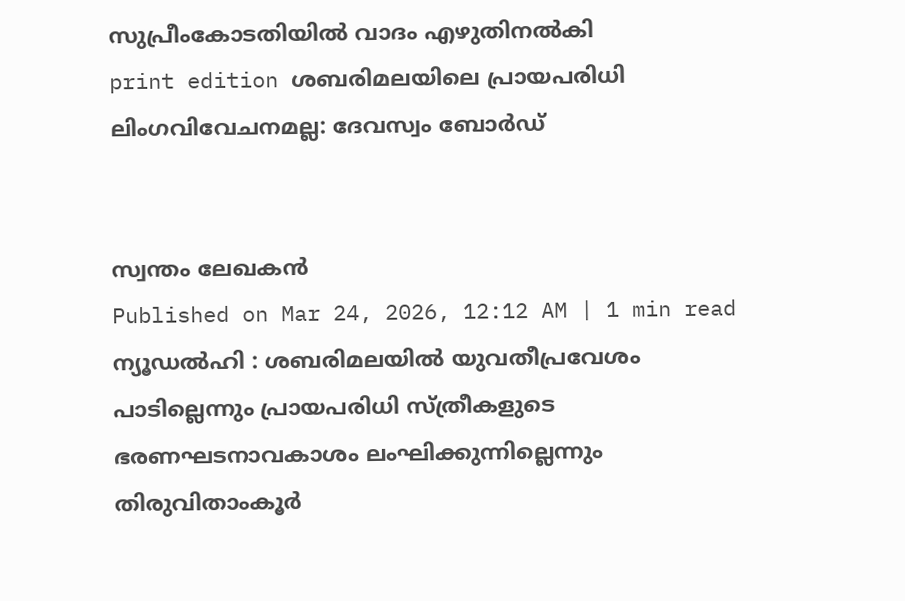സുപ്രീംകോടതിയിൽ വാദം എഴുതിനൽകി
print edition ശബരിമലയിലെ പ്രായപരിധി ലിംഗവിവേചനമല്ല: ദേവസ്വം ബോർഡ്


സ്വന്തം ലേഖകൻ
Published on Mar 24, 2026, 12:12 AM | 1 min read
ന്യൂഡൽഹി : ശബരിമലയിൽ യുവതീപ്രവേശം പാടില്ലെന്നും പ്രായപരിധി സ്ത്രീകളുടെ ഭരണഘടനാവകാശം ലംഘിക്കുന്നില്ലെന്നും തിരുവിതാംകൂർ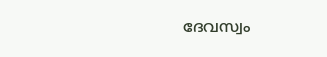ദേവസ്വം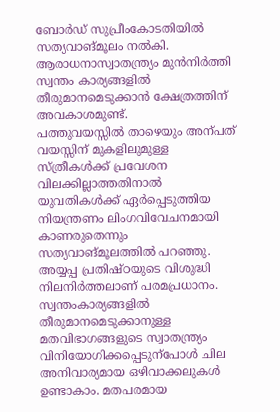ബോർഡ് സുപ്രീംകോടതിയിൽ സത്യവാങ്മൂലം നൽകി. ആരാധനാസ്വാതന്ത്ര്യം മുൻനിർത്തി സ്വന്തം കാര്യങ്ങളിൽ തീരുമാനമെടുക്കാൻ ക്ഷേത്രത്തിന് അവകാശമുണ്ട്.
പത്തുവയസ്സിൽ താഴെയും അന്പത് വയസ്സിന് മുകളിലുമുള്ള സ്ത്രീകൾക്ക് പ്രവേശന വിലക്കില്ലാത്തതിനാൽ യുവതികൾക്ക് ഏർപ്പെടുത്തിയ നിയന്ത്രണം ലിംഗവിവേചനമായി കാണരുതെന്നും സത്യവാങ്മൂലത്തിൽ പറഞ്ഞു. അയ്യപ്പ പ്രതിഷ്ഠയുടെ വിശുദ്ധി നിലനിർത്തലാണ് പരമപ്രധാനം. സ്വന്തംകാര്യങ്ങളിൽ തീരുമാനമെടുക്കാനുള്ള മതവിഭാഗങ്ങളുടെ സ്വാതന്ത്ര്യം വിനിയോഗിക്കപ്പെടുന്പോൾ ചില അനിവാര്യമായ ഒഴിവാക്കലുകൾ ഉണ്ടാകാം. മതപരമായ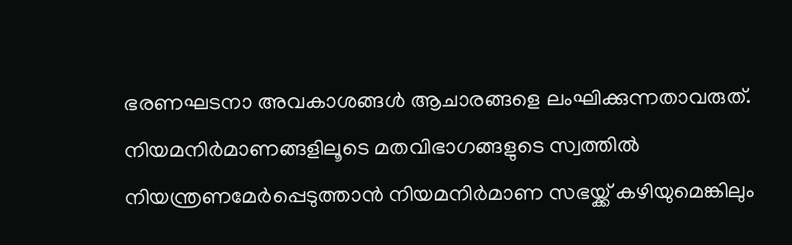ഭരണഘടനാ അവകാശങ്ങൾ ആചാരങ്ങളെ ലംഘിക്കുന്നതാവരുത്.
നിയമനിർമാണങ്ങളിലൂടെ മതവിഭാഗങ്ങളുടെ സ്വത്തിൽ നിയന്ത്രണമേർപ്പെടുത്താൻ നിയമനിർമാണ സഭയ്ക്ക് കഴിയുമെങ്കിലും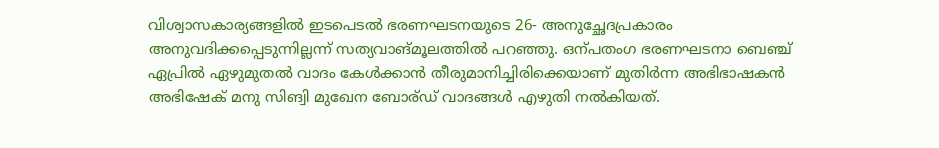വിശ്വാസകാര്യങ്ങളിൽ ഇടപെടൽ ഭരണഘടനയുടെ 26- അനുച്ഛേദപ്രകാരം അനുവദിക്കപ്പെടുന്നില്ലന്ന് സത്യവാങ്മൂലത്തിൽ പറഞ്ഞു. ഒന്പതംഗ ഭരണഘടനാ ബെഞ്ച് ഏപ്രിൽ ഏഴുമുതൽ വാദം കേൾക്കാൻ തീരുമാനിച്ചിരിക്കെയാണ് മുതിർന്ന അഭിഭാഷകൻ അഭിഷേക് മനു സിങ്വി മുഖേന ബോര്ഡ് വാദങ്ങൾ എഴുതി നൽകിയത്.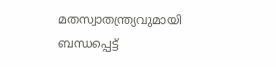മതസ്വാതന്ത്ര്യവുമായി ബന്ധപ്പെട്ട്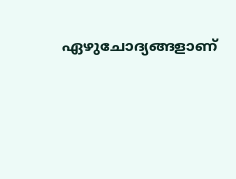ഏഴുചോദ്യങ്ങളാണ്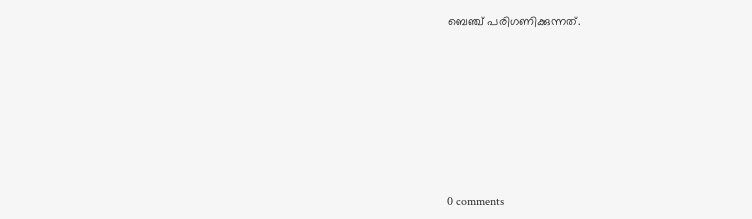ബെഞ്ച് പരിഗണിക്കുന്നത്.










0 comments